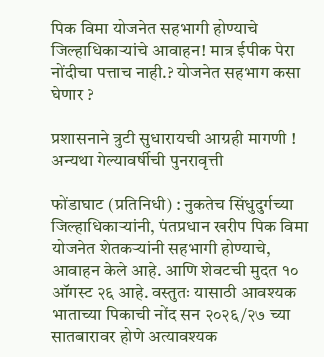पिक विमा योजनेत सहभागी होण्याचे जिल्हाधिकाऱ्यांचे आवाहन! मात्र ईपीक पेरा नोंदीचा पत्ताच नाही.? योजनेत सहभाग कसा घेणार ?

प्रशासनाने त्रुटी सुधारायची आग्रही मागणी ! अन्यथा गेल्यावर्षीची पुनरावृत्ती

फोंडाघाट (प्रतिनिधी) : नुकतेच सिंधुदुर्गच्या जिल्हाधिकाऱ्यांनी, पंतप्रधान खरीप पिक विमा योजनेत शेतकऱ्यांनी सहभागी होण्याचे, आवाहन केले आहे. आणि शेवटची मुदत १० ऑगस्ट २६ आहे. वस्तुतः यासाठी आवश्यक भाताच्या पिकाची नोंद सन २०२६/२७ च्या सातबारावर होणे अत्यावश्यक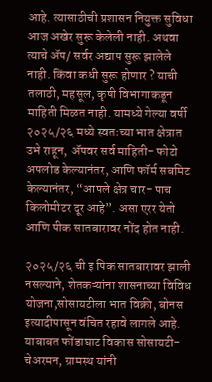आहे. त्यासाठीची प्रशासन नियुक्त सुविधा आज अखेर सुरू केलेली नाही. अथवा त्याचे ॲप/ सर्वर अद्याप सुरू झालेले नाही. किंवा कधी सुरू होणार ? याची तलाठी, महसूल, कृषी विभागाकडून माहिती मिळत नाही. यामध्ये गेल्या वर्षी २०२५/२६ मध्ये स्वतःच्या भात क्षेत्रात उभे राहून, ॲपवर सर्व माहिती- फोटो अपलोड केल्यानंतर, आणि फॉर्म सबमिट केल्यानंतर, “आपले क्षेत्र चार- पाच किलोमीटर दूर आहे”. असा एरर येतो आणि पीक सातबारावर नोंद होत नाही.

२०२५/२६ ची इ पिक सातबारावर झाली नसल्याने, शेतकऱ्यांना शासनाच्या विविध योजना,सोसायटीला भात विक्री, बोनस इत्यादीपासून वंचित रहावे लागले आहे. याबाबत फोंडाघाट विकास सोसायटी- चेअरमन, ग्रामस्थ यांनी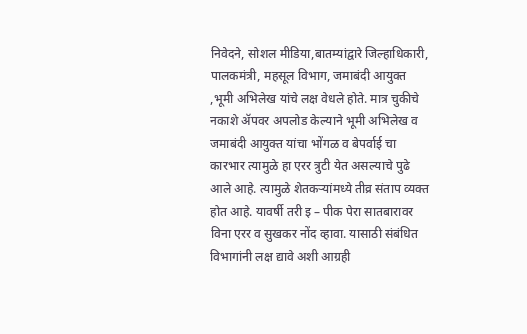निवेदने, सोशल मीडिया,बातम्यांद्वारे जिल्हाधिकारी, पालकमंत्री, महसूल विभाग, जमाबंदी आयुक्त ,भूमी अभिलेख यांचे लक्ष वेधले होते. मात्र चुकीचे नकाशे ॲपवर अपलोड केल्याने भूमी अभिलेख व जमाबंदी आयुक्त यांचा भोंगळ व बेपर्वाई चा कारभार त्यामुळे हा एरर त्रुटी येत असल्याचे पुढे आले आहे. त्यामुळे शेतकऱ्यांमध्ये तीव्र संताप व्यक्त होत आहे. यावर्षी तरी इ – पीक पेरा सातबारावर विना एरर व सुखकर नोंद व्हावा. यासाठी संबंधित विभागांनी लक्ष द्यावे अशी आग्रही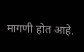मागणी होत आहे.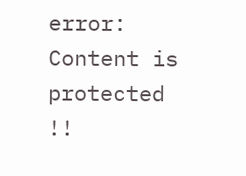error: Content is protected !!